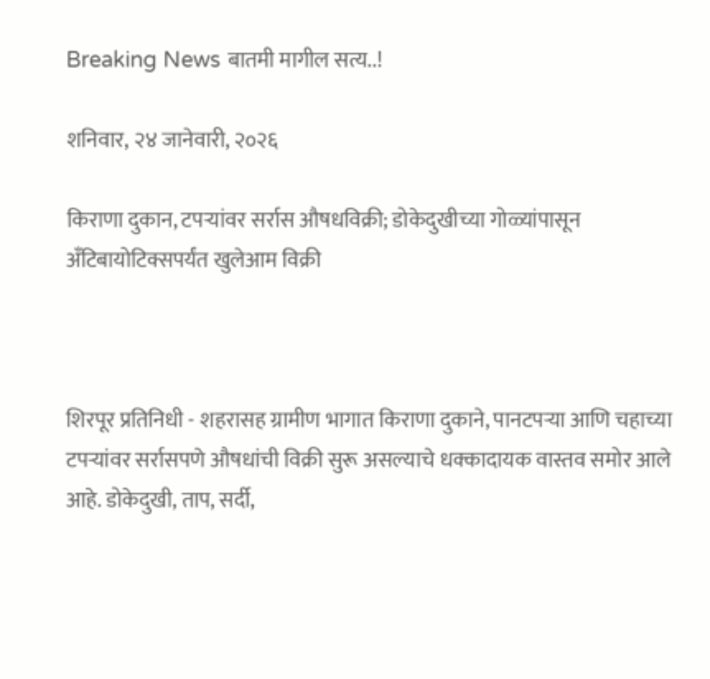Breaking News बातमी मागील सत्य..!

शनिवार, २४ जानेवारी, २०२६

किराणा दुकान, टपऱ्यांवर सर्रास औषधविक्री; डोकेदुखीच्या गोळ्यांपासून अँटिबायोटिक्सपर्यंत खुलेआम विक्री



शिरपूर प्रतिनिधी - शहरासह ग्रामीण भागात किराणा दुकाने, पानटपऱ्या आणि चहाच्या टपऱ्यांवर सर्रासपणे औषधांची विक्री सुरू असल्याचे धक्कादायक वास्तव समोर आले आहे. डोकेदुखी, ताप, सर्दी,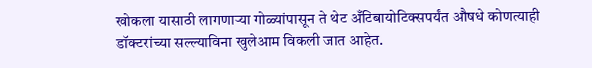खोकला यासाठी लागणाऱ्या गोळ्यांपासून ते थेट अँटिबायोटिक्सपर्यंत औषधे कोणत्याही डॉक्टरांच्या सल्ल्याविना खुलेआम विकली जात आहेत.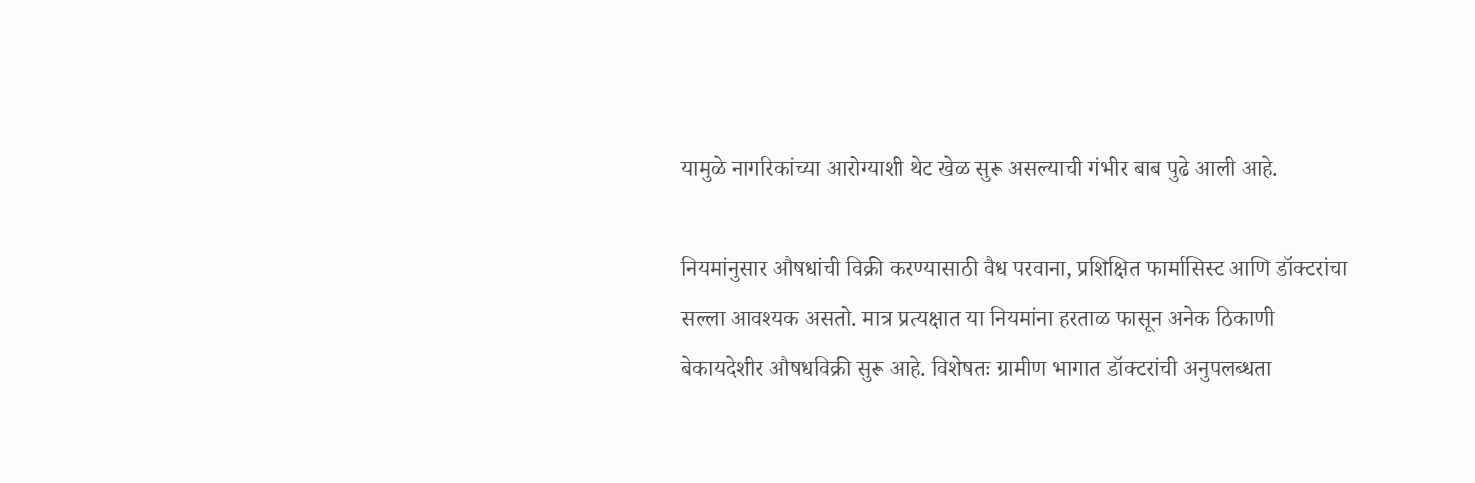यामुळे नागरिकांच्या आरोग्याशी थेट खेळ सुरू असल्याची गंभीर बाब पुढे आली आहे.

नियमांनुसार औषधांची विक्री करण्यासाठी वैध परवाना, प्रशिक्षित फार्मासिस्ट आणि डॉक्टरांचा सल्ला आवश्यक असतो. मात्र प्रत्यक्षात या नियमांना हरताळ फासून अनेक ठिकाणी बेकायदेशीर औषधविक्री सुरू आहे. विशेषतः ग्रामीण भागात डॉक्टरांची अनुपलब्धता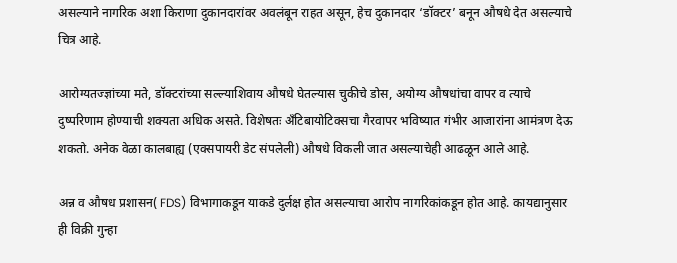असल्याने नागरिक अशा किराणा दुकानदारांवर अवलंबून राहत असून, हेच दुकानदार ‘डॉक्टर’ बनून औषधे देत असल्याचे चित्र आहे.

आरोग्यतज्ज्ञांच्या मते, डॉक्टरांच्या सल्ल्याशिवाय औषधे घेतल्यास चुकीचे डोस, अयोग्य औषधांचा वापर व त्याचे दुष्परिणाम होण्याची शक्यता अधिक असते. विशेषतः अँटिबायोटिक्सचा गैरवापर भविष्यात गंभीर आजारांना आमंत्रण देऊ शकतो. अनेक वेळा कालबाह्य (एक्सपायरी डेट संपलेली) औषधे विकली जात असल्याचेही आढळून आले आहे.

अन्न व औषध प्रशासन( FDS) विभागाकडून याकडे दुर्लक्ष होत असल्याचा आरोप नागरिकांकडून होत आहे. कायद्यानुसार ही विक्री गुन्हा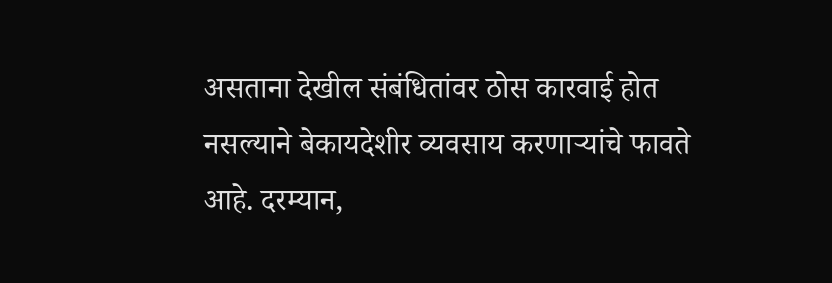असताना देखील संबंधितांवर ठोस कारवाई होत नसल्याने बेकायदेशीर व्यवसाय करणाऱ्यांचे फावते आहे. दरम्यान,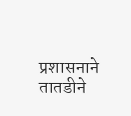प्रशासनाने तातडीने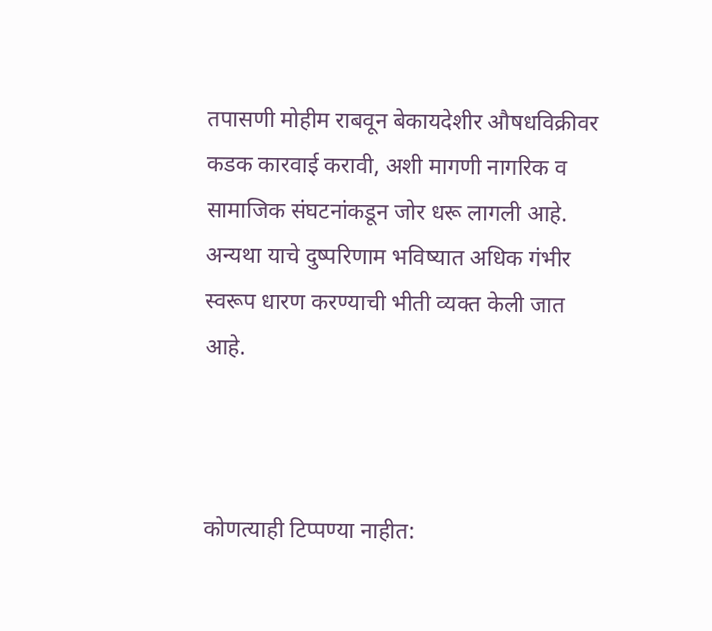तपासणी मोहीम राबवून बेकायदेशीर औषधविक्रीवर कडक कारवाई करावी, अशी मागणी नागरिक व सामाजिक संघटनांकडून जोर धरू लागली आहे. अन्यथा याचे दुष्परिणाम भविष्यात अधिक गंभीर स्वरूप धारण करण्याची भीती व्यक्त केली जात आहे.



कोणत्याही टिप्पण्‍या नाहीत: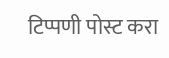टिप्पणी पोस्ट करा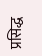प्रसिद्ध